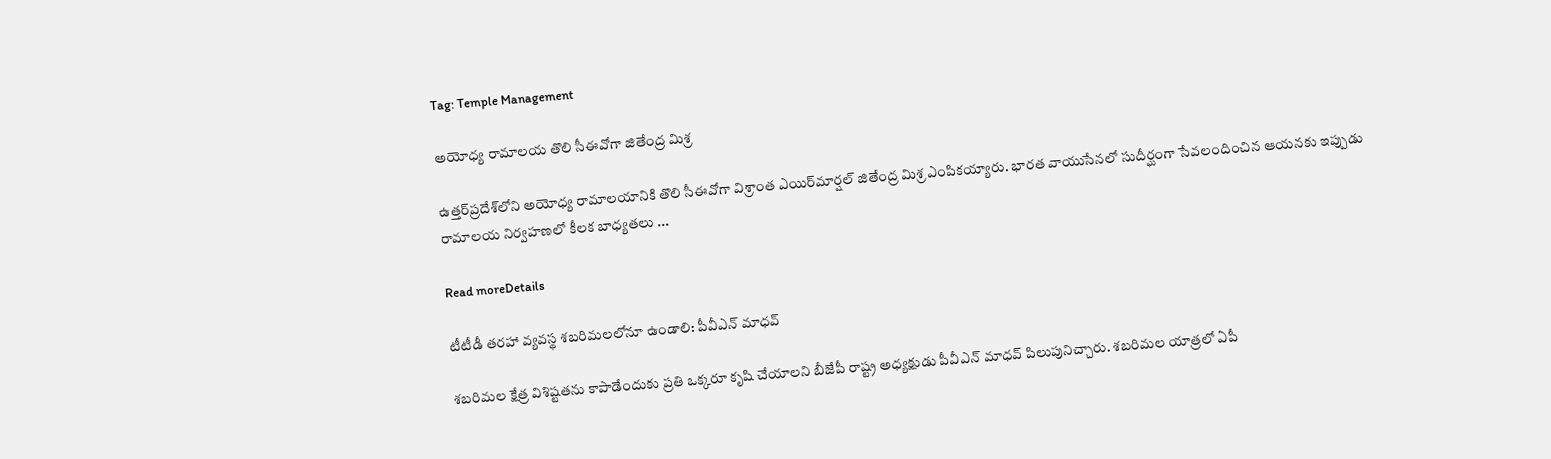Tag: Temple Management

అయోధ్య రామాలయ తొలి సీఈవోగా జితేంద్ర మిశ్ర

ఉత్తర్‌ప్రదేశ్‌లోని అయోధ్య రామాలయానికి తొలి సీఈవోగా విశ్రాంత ఎయిర్‌మార్షల్‌ జితేంద్ర మిశ్ర ఎంపికయ్యారు. భారత వాయుసేనలో సుదీర్ఘంగా సేవలందించిన ఆయనకు ఇప్పుడు రామాలయ నిర్వహణలో కీలక బాధ్యతలు ...

Read moreDetails

టీటీడీ తరహా వ్యవస్థ శబరిమలలోనూ ఉండాలి: పీవీఎన్‌ మాధవ్‌

శబరిమల క్షేత్ర విశిష్టతను కాపాడేందుకు ప్రతి ఒక్కరూ కృషి చేయాలని బీజేపీ రాష్ట్ర అధ్యక్షుడు పీవీఎన్‌ మాధవ్‌ పిలుపునిచ్చారు. శబరిమల యాత్రలో ఏపీ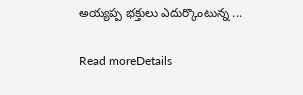అయ్యప్ప భక్తులు ఎదుర్కొంటున్న ...

Read moreDetails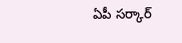ఏపీ సర్కార్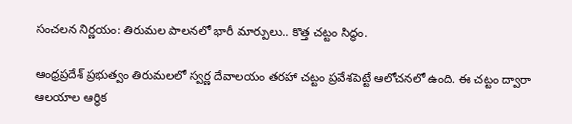సంచలన నిర్ణయం: తిరుమల పాలనలో భారీ మార్పులు.. కొత్త చట్టం సిద్ధం.

ఆంధ్రప్రదేశ్ ప్రభుత్వం తిరుమలలో స్వర్ణ దేవాలయం తరహా చట్టం ప్రవేశపెట్టే ఆలోచనలో ఉంది. ఈ చట్టం ద్వారా ఆలయాల ఆర్ధిక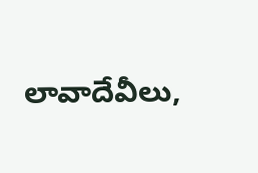లావాదేవీలు,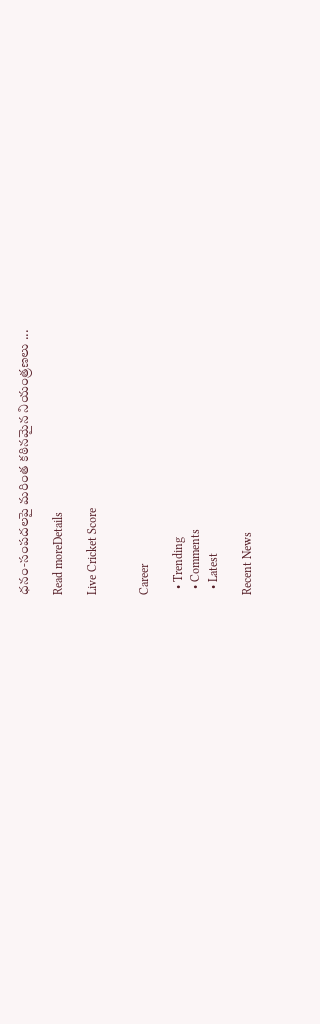ధనం‑సంపదలపై మరింత కఠినమైన నియంత్రణలు ...

Read moreDetails

Live Cricket Score


Career

  • Trending
  • Comments
  • Latest

Recent News